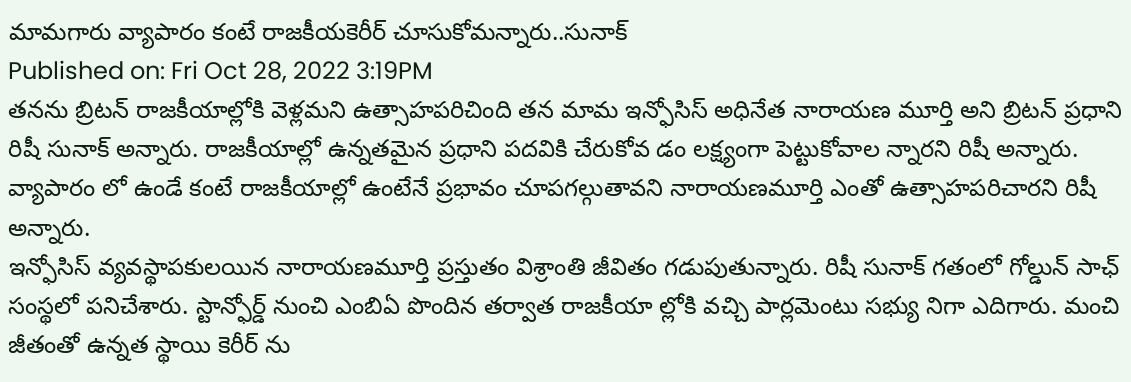మామగారు వ్యాపారం కంటే రాజకీయకెరీర్ చూసుకోమన్నారు..సునాక్
Published on: Fri Oct 28, 2022 3:19PM
తనను బ్రిటన్ రాజకీయాల్లోకి వెళ్లమని ఉత్సాహపరిచింది తన మామ ఇన్ఫోసిస్ అధినేత నారాయణ మూర్తి అని బ్రిటన్ ప్రధాని రిషీ సునాక్ అన్నారు. రాజకీయాల్లో ఉన్నతమైన ప్రధాని పదవికి చేరుకోవ డం లక్ష్యంగా పెట్టుకోవాల న్నారని రిషీ అన్నారు. వ్యాపారం లో ఉండే కంటే రాజకీయాల్లో ఉంటేనే ప్రభావం చూపగల్గుతావని నారాయణమూర్తి ఎంతో ఉత్సాహపరిచారని రిషీ అన్నారు.
ఇన్ఫోసిస్ వ్యవస్థాపకులయిన నారాయణమూర్తి ప్రస్తుతం విశ్రాంతి జీవితం గడుపుతున్నారు. రిషీ సునాక్ గతంలో గోల్డున్ సాఛ్ సంస్థలో పనిచేశారు. స్టాన్ఫోర్డ్ నుంచి ఎంబిఏ పొందిన తర్వాత రాజకీయా ల్లోకి వచ్చి పార్లమెంటు సభ్యు నిగా ఎదిగారు. మంచి జీతంతో ఉన్నత స్థాయి కెరీర్ ను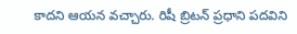కాదని ఆయన వచ్చారు. రిషీ బ్రిటన్ ప్రధాని పదవిని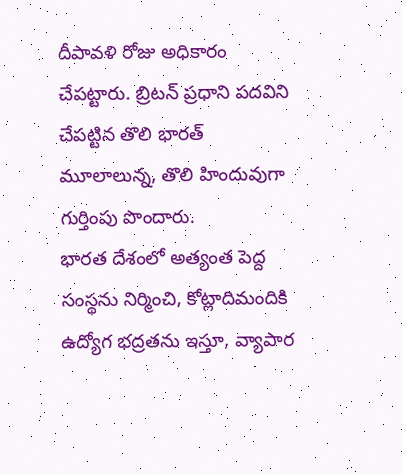దీపావళి రోజు అధికారం చేపట్టారు. బ్రిటన్ ప్రధాని పదవిని చేపట్టిన తొలి భారత్ మూలాలున్న, తొలి హిందువుగా గుర్తింపు పొందారు.
భారత దేశంలో అత్యంత పెద్ద సంస్థను నిర్మించి, కోట్లాదిమందికి ఉద్యోగ భద్రతను ఇస్తూ, వ్యాపార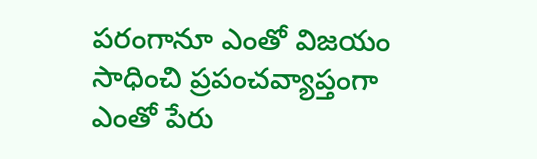పరంగానూ ఎంతో విజయం సాధించి ప్రపంచవ్యాప్తంగా ఎంతో పేరు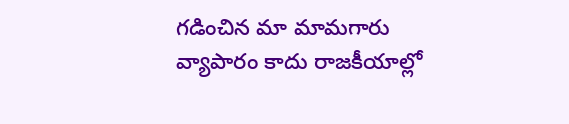గడించిన మా మామగారు వ్యాపారం కాదు రాజకీయాల్లో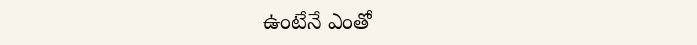ఉంటేనే ఎంతో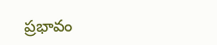ప్రభావం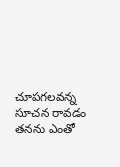చూపగలవన్న సూచన రావడం తనను ఎంతో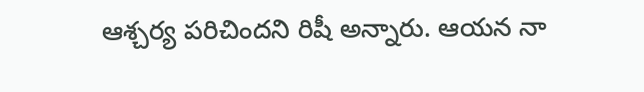ఆశ్చర్య పరిచిందని రిషీ అన్నారు. ఆయన నా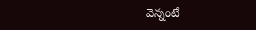వెన్నంటే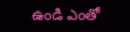ఉండి ఎంతో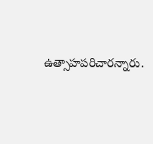ఉత్సాహపరిచారన్నారు.